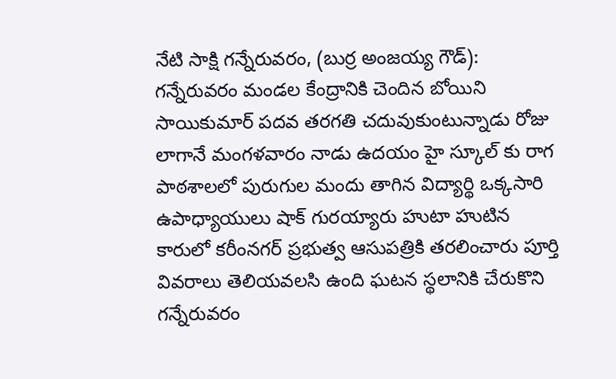నేటి సాక్షి గన్నేరువరం, (బుర్ర అంజయ్య గౌడ్): గన్నేరువరం మండల కేంద్రానికి చెందిన బోయిని సాయికుమార్ పదవ తరగతి చదువుకుంటున్నాడు రోజు లాగానే మంగళవారం నాడు ఉదయం హై స్కూల్ కు రాగ పాఠశాలలో పురుగుల మందు తాగిన విద్యార్థి ఒక్కసారి ఉపాధ్యాయులు షాక్ గురయ్యారు హుటా హుటిన కారులో కరీంనగర్ ప్రభుత్వ ఆసుపత్రికి తరలించారు పూర్తి వివరాలు తెలియవలసి ఉంది ఘటన స్థలానికి చేరుకొని గన్నేరువరం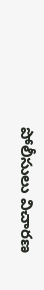పోలీసులు విచారణ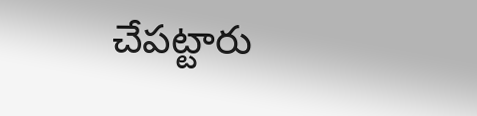చేపట్టారు